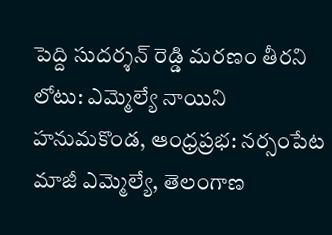పెద్ది సుదర్శన్ రెడ్డి మరణం తీరని లోటు: ఎమ్మెల్యే నాయిని
హనుమకొండ, ఆంధ్రప్రభ: నర్సంపేట మాజీ ఎమ్మెల్యే, తెలంగాణ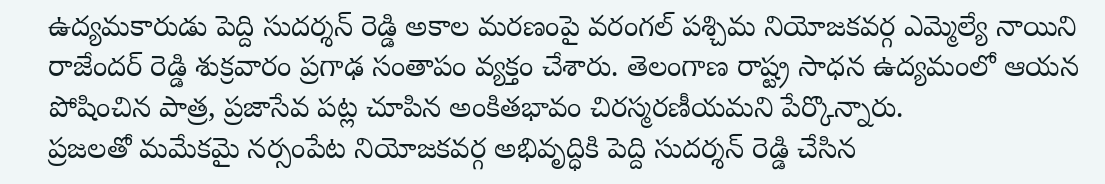ఉద్యమకారుడు పెద్ది సుదర్శన్ రెడ్డి అకాల మరణంపై వరంగల్ పశ్చిమ నియోజకవర్గ ఎమ్మెల్యే నాయిని రాజేందర్ రెడ్డి శుక్రవారం ప్రగాఢ సంతాపం వ్యక్తం చేశారు. తెలంగాణ రాష్ట్ర సాధన ఉద్యమంలో ఆయన పోషించిన పాత్ర, ప్రజాసేవ పట్ల చూపిన అంకితభావం చిరస్మరణీయమని పేర్కొన్నారు.
ప్రజలతో మమేకమై నర్సంపేట నియోజకవర్గ అభివృద్ధికి పెద్ది సుదర్శన్ రెడ్డి చేసిన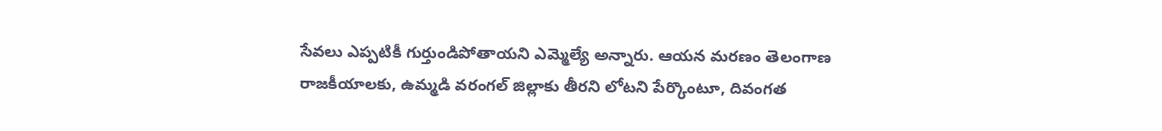సేవలు ఎప్పటికీ గుర్తుండిపోతాయని ఎమ్మెల్యే అన్నారు. ఆయన మరణం తెలంగాణ రాజకీయాలకు, ఉమ్మడి వరంగల్ జిల్లాకు తీరని లోటని పేర్కొంటూ, దివంగత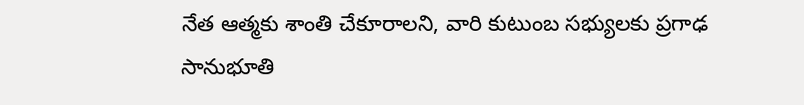నేత ఆత్మకు శాంతి చేకూరాలని, వారి కుటుంబ సభ్యులకు ప్రగాఢ సానుభూతి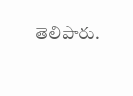తెలిపారు.